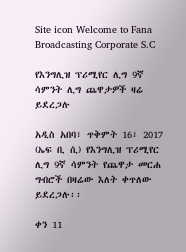Site icon Welcome to Fana Broadcasting Corporate S.C

የእንግሊዝ ፕሪሚየር ሊግ 9ኛ ሳምንት ሊግ ጨዋታዎች ዛሬ ይደረጋሉ

አዲስ አበባ፣ ጥቅምት 16፣ 2017 (ኤፍ ቢ ሲ) የእንግሊዝ ፕሪሚየር ሊግ 9ኛ ሳምንት የጨዋታ መርሐ ግብሮች በዛሬው እለት ቀጥለው ይደረጋሉ፡፡

ቀን 11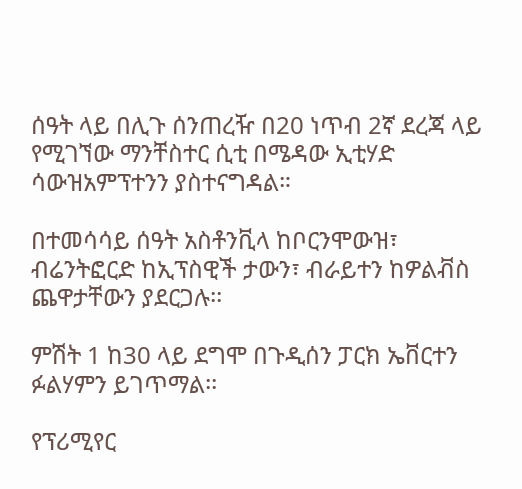ሰዓት ላይ በሊጉ ሰንጠረዥ በ20 ነጥብ 2ኛ ደረጃ ላይ የሚገኘው ማንቸስተር ሲቲ በሜዳው ኢቲሃድ ሳውዝአምፕተንን ያስተናግዳል።

በተመሳሳይ ሰዓት አስቶንቪላ ከቦርንሞውዝ፣ ብሬንትፎርድ ከኢፕስዊች ታውን፣ ብራይተን ከዎልቭስ ጨዋታቸውን ያደርጋሉ፡፡

ምሽት 1 ከ30 ላይ ደግሞ በጉዲሰን ፓርክ ኤቨርተን ፉልሃምን ይገጥማል፡፡

የፕሪሚየር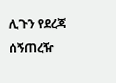ሊጉን የደረጃ ሰኝጠረዥ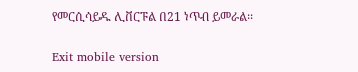የመርሲሳይዱ ሊቨርፑል በ21 ነጥብ ይመራል፡፡

Exit mobile version